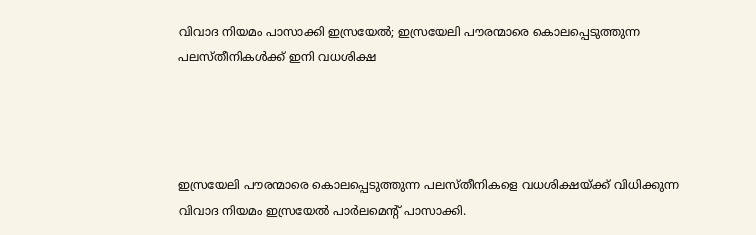വിവാദ നിയമം പാസാക്കി ഇസ്രയേല്‍; ഇസ്രയേലി പൗരന്മാരെ കൊലപ്പെടുത്തുന്ന പലസ്തീനികൾക്ക് ഇനി വധശിക്ഷ




ഇസ്രയേലി പൗരന്മാരെ കൊലപ്പെടുത്തുന്ന പലസ്തീനികളെ വധശിക്ഷയ്ക്ക് വിധിക്കുന്ന വിവാദ നിയമം ഇസ്രയേല്‍ പാര്‍ലമെന്റ് പാസാക്കി.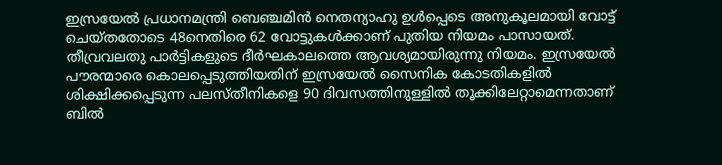ഇസ്രയേല്‍ പ്രധാനമന്ത്രി ബെഞ്ചമിന്‍ നെതന്യാഹു ഉള്‍പ്പെടെ അനുകൂലമായി വോട്ട് ചെയ്തതോടെ 48നെതിരെ 62 വോട്ടുകള്‍ക്കാണ് പുതിയ നിയമം പാസായത്. തീവ്രവലതു പാര്‍ട്ടികളുടെ ദീര്‍ഘകാലത്തെ ആവശ്യമായിരുന്നു നിയമം. ഇസ്രയേല്‍ പൗരന്മാരെ കൊലപ്പെടുത്തിയതിന് ഇസ്രയേല്‍ സൈനിക കോടതികളില്‍ ശിക്ഷിക്കപ്പെടുന്ന പലസ്തീനികളെ 90 ദിവസത്തിനുള്ളില്‍ തൂക്കിലേറ്റാമെന്നതാണ് ബില്‍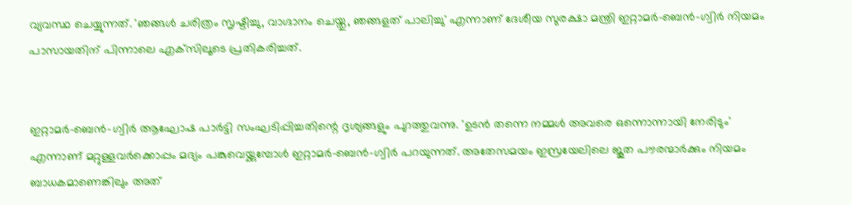വ്യവസ്ഥ ചെയ്യുന്നത്. 'ഞങ്ങള്‍ ചരിത്രം സൃഷ്ടിച്ചു, വാഗ്ദാനം ചെയ്തു, ഞങ്ങളത് പാലിച്ചു' എന്നാണ് ദേശീയ സുരക്ഷാ മന്ത്രി ഇറ്റാമര്‍-ബെന്‍-ഗ്വിര്‍ നിയമം പാസായതിന് പിന്നാലെ എക്‌സിലൂടെ പ്രതികരിച്ചത്.


ഇറ്റാമര്‍-ബെന്‍-ഗ്വിര്‍ ആഘോഷ പാര്‍ട്ടി സംഘടിപ്പിച്ചതിന്റെ ദൃശ്യങ്ങളും പുറത്തുവന്നു. 'ഉടന്‍ തന്നെ നമ്മള്‍ അവരെ ഒന്നൊന്നായി നേരിടും' എന്നാണ് മറ്റുള്ളവര്‍ക്കൊപ്പം മദ്യം പങ്കുവെയ്ക്കുമ്പോള്‍ ഇറ്റാമര്‍-ബെന്‍-ഗ്വിര്‍ പറയുന്നത്. അതേസമയം ഇസ്രയേലിലെ ജൂത പൗരന്മാര്‍ക്കും നിയമം ബാധകമാണെങ്കിലും അത്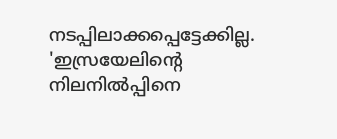നടപ്പിലാക്കപ്പെട്ടേക്കില്ല. 'ഇസ്രയേലിന്റെ നിലനില്‍പ്പിനെ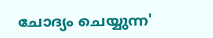ചോദ്യം ചെയ്യുന്ന'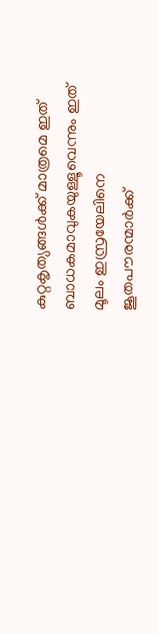കുറ്റകൃത്യങ്ങള്‍ക്ക് മാത്രമെ ഇത് ബാധകമാവുകയുള്ളൂവെന്നും ഇത് മൂലം ഇസ്രയേലിനെ ജൂതപൗരന്മാര്‍ക്ക്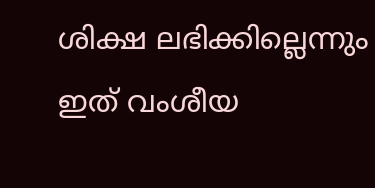ശിക്ഷ ലഭിക്കില്ലെന്നും ഇത് വംശീയ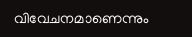വിവേചനമാണെന്നും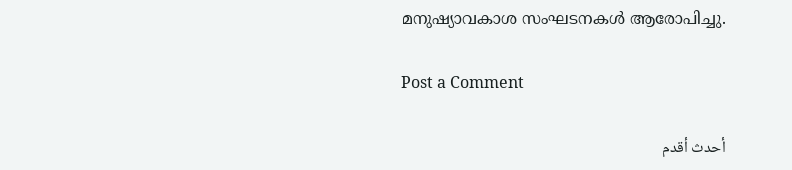മനുഷ്യാവകാശ സംഘടനകള്‍ ആരോപിച്ചു.

Post a Comment

أحدث أقدم